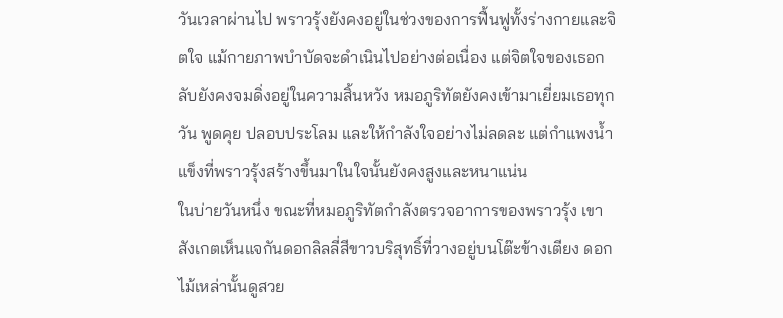วันเวลาผ่านไป พราวรุ้งยังคงอยู่ในช่วงของการฟื้นฟูทั้งร่างกายและจิตใจ แม้กายภาพบำบัดจะดำเนินไปอย่างต่อเนื่อง แต่จิตใจของเธอกลับยังคงจมดิ่งอยู่ในความสิ้นหวัง หมอภูริทัตยังคงเข้ามาเยี่ยมเธอทุกวัน พูดคุย ปลอบประโลม และให้กำลังใจอย่างไม่ลดละ แต่กำแพงน้ำแข็งที่พราวรุ้งสร้างขึ้นมาในใจนั้นยังคงสูงและหนาแน่น
ในบ่ายวันหนึ่ง ขณะที่หมอภูริทัตกำลังตรวจอาการของพราวรุ้ง เขาสังเกตเห็นแจกันดอกลิลลี่สีขาวบริสุทธิ์ที่วางอยู่บนโต๊ะข้างเตียง ดอกไม้เหล่านั้นดูสวย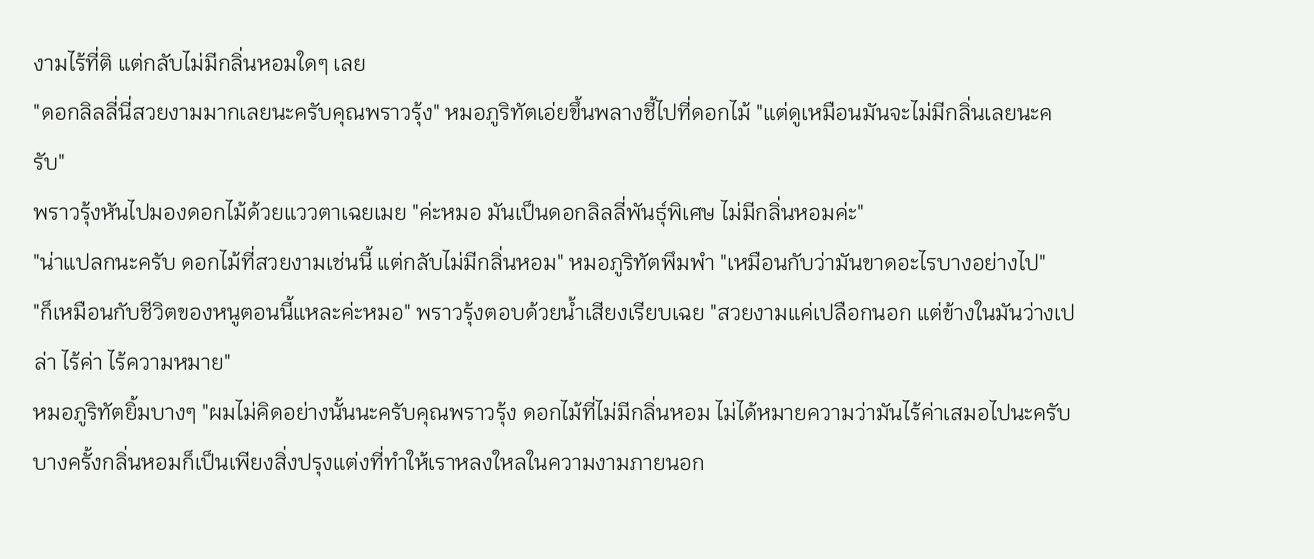งามไร้ที่ติ แต่กลับไม่มีกลิ่นหอมใดๆ เลย
"ดอกลิลลี่นี่สวยงามมากเลยนะครับคุณพราวรุ้ง" หมอภูริทัตเอ่ยขึ้นพลางชี้ไปที่ดอกไม้ "แต่ดูเหมือนมันจะไม่มีกลิ่นเลยนะครับ"
พราวรุ้งหันไปมองดอกไม้ด้วยแววตาเฉยเมย "ค่ะหมอ มันเป็นดอกลิลลี่พันธุ์พิเศษ ไม่มีกลิ่นหอมค่ะ"
"น่าแปลกนะครับ ดอกไม้ที่สวยงามเช่นนี้ แต่กลับไม่มีกลิ่นหอม" หมอภูริทัตพึมพำ "เหมือนกับว่ามันขาดอะไรบางอย่างไป"
"ก็เหมือนกับชีวิตของหนูตอนนี้แหละค่ะหมอ" พราวรุ้งตอบด้วยน้ำเสียงเรียบเฉย "สวยงามแค่เปลือกนอก แต่ข้างในมันว่างเปล่า ไร้ค่า ไร้ความหมาย"
หมอภูริทัตยิ้มบางๆ "ผมไม่คิดอย่างนั้นนะครับคุณพราวรุ้ง ดอกไม้ที่ไม่มีกลิ่นหอม ไม่ได้หมายความว่ามันไร้ค่าเสมอไปนะครับ บางครั้งกลิ่นหอมก็เป็นเพียงสิ่งปรุงแต่งที่ทำให้เราหลงใหลในความงามภายนอก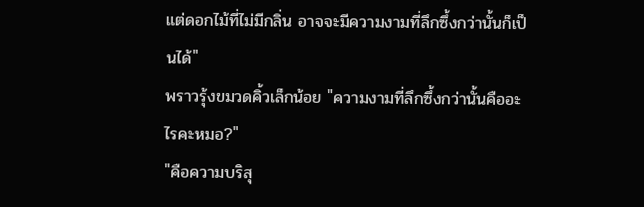แต่ดอกไม้ที่ไม่มีกลิ่น อาจจะมีความงามที่ลึกซึ้งกว่านั้นก็เป็นได้"
พราวรุ้งขมวดคิ้วเล็กน้อย "ความงามที่ลึกซึ้งกว่านั้นคืออะไรคะหมอ?"
"คือความบริสุ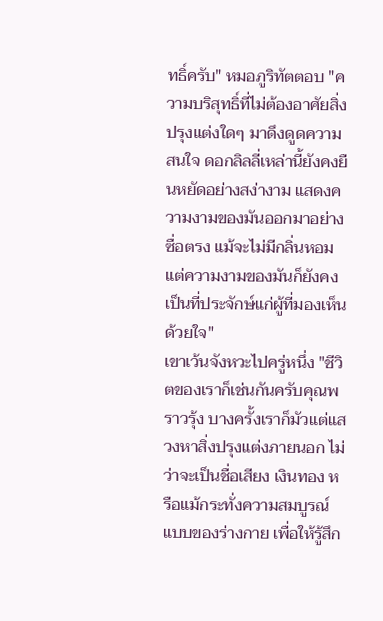ทธิ์ครับ" หมอภูริทัตตอบ "ความบริสุทธิ์ที่ไม่ต้องอาศัยสิ่งปรุงแต่งใดๆ มาดึงดูดความสนใจ ดอกลิลลี่เหล่านี้ยังคงยืนหยัดอย่างสง่างาม แสดงความงามของมันออกมาอย่างซื่อตรง แม้จะไม่มีกลิ่นหอม แต่ความงามของมันก็ยังคงเป็นที่ประจักษ์แก่ผู้ที่มองเห็นด้วยใจ"
เขาเว้นจังหวะไปครู่หนึ่ง "ชีวิตของเราก็เช่นกันครับคุณพราวรุ้ง บางครั้งเราก็มัวแต่แสวงหาสิ่งปรุงแต่งภายนอก ไม่ว่าจะเป็นชื่อเสียง เงินทอง หรือแม้กระทั่งความสมบูรณ์แบบของร่างกาย เพื่อให้รู้สึก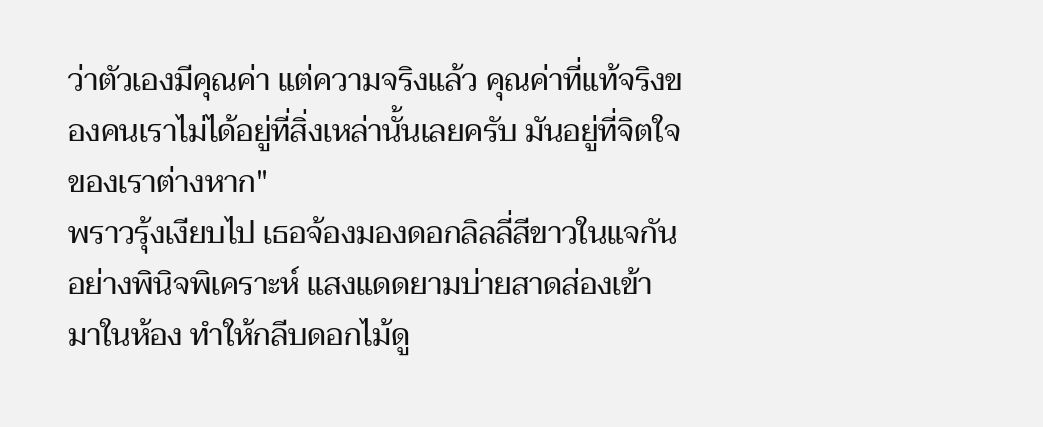ว่าตัวเองมีคุณค่า แต่ความจริงแล้ว คุณค่าที่แท้จริงของคนเราไม่ได้อยู่ที่สิ่งเหล่านั้นเลยครับ มันอยู่ที่จิตใจของเราต่างหาก"
พราวรุ้งเงียบไป เธอจ้องมองดอกลิลลี่สีขาวในแจกันอย่างพินิจพิเคราะห์ แสงแดดยามบ่ายสาดส่องเข้ามาในห้อง ทำให้กลีบดอกไม้ดู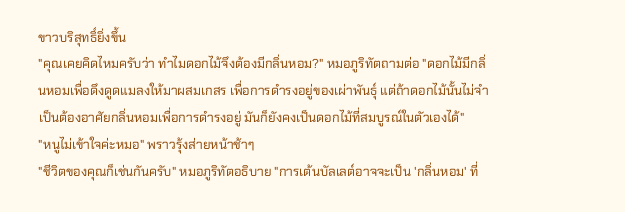ขาวบริสุทธิ์ยิ่งขึ้น
"คุณเคยคิดไหมครับว่า ทำไมดอกไม้จึงต้องมีกลิ่นหอม?" หมอภูริทัตถามต่อ "ดอกไม้มีกลิ่นหอมเพื่อดึงดูดแมลงให้มาผสมเกสร เพื่อการดำรงอยู่ของเผ่าพันธุ์ แต่ถ้าดอกไม้นั้นไม่จำเป็นต้องอาศัยกลิ่นหอมเพื่อการดำรงอยู่ มันก็ยังคงเป็นดอกไม้ที่สมบูรณ์ในตัวเองได้"
"หนูไม่เข้าใจค่ะหมอ" พราวรุ้งส่ายหน้าช้าๆ
"ชีวิตของคุณก็เช่นกันครับ" หมอภูริทัตอธิบาย "การเต้นบัลเลต์อาจจะเป็น 'กลิ่นหอม' ที่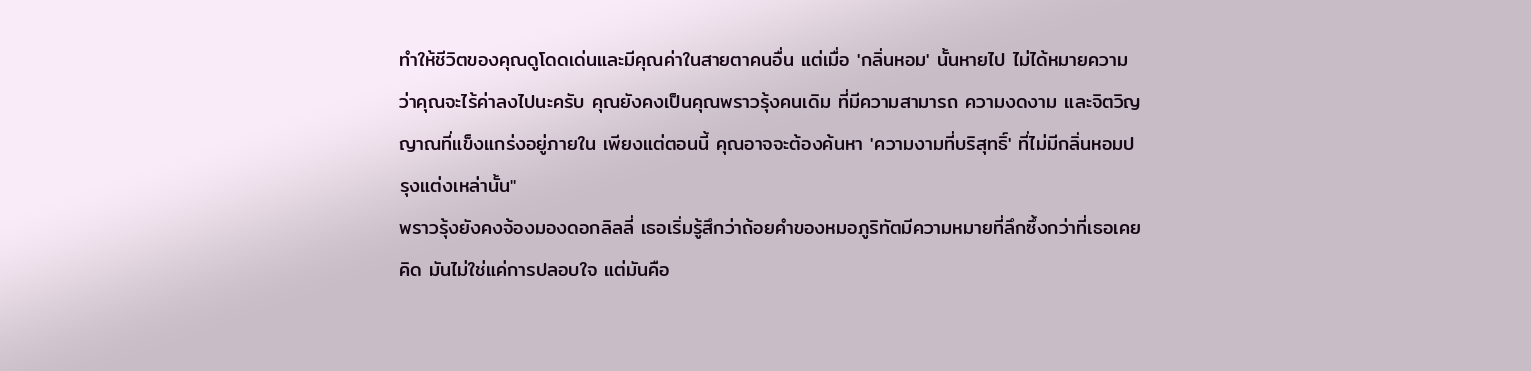ทำให้ชีวิตของคุณดูโดดเด่นและมีคุณค่าในสายตาคนอื่น แต่เมื่อ 'กลิ่นหอม' นั้นหายไป ไม่ได้หมายความว่าคุณจะไร้ค่าลงไปนะครับ คุณยังคงเป็นคุณพราวรุ้งคนเดิม ที่มีความสามารถ ความงดงาม และจิตวิญญาณที่แข็งแกร่งอยู่ภายใน เพียงแต่ตอนนี้ คุณอาจจะต้องค้นหา 'ความงามที่บริสุทธิ์' ที่ไม่มีกลิ่นหอมปรุงแต่งเหล่านั้น"
พราวรุ้งยังคงจ้องมองดอกลิลลี่ เธอเริ่มรู้สึกว่าถ้อยคำของหมอภูริทัตมีความหมายที่ลึกซึ้งกว่าที่เธอเคยคิด มันไม่ใช่แค่การปลอบใจ แต่มันคือ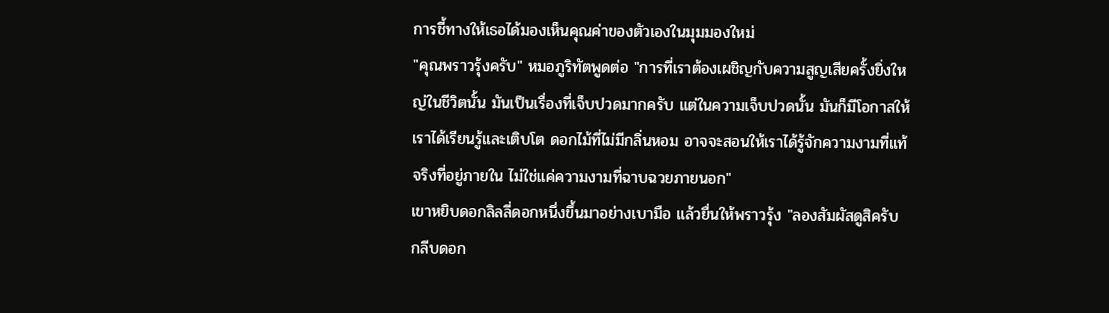การชี้ทางให้เธอได้มองเห็นคุณค่าของตัวเองในมุมมองใหม่
"คุณพราวรุ้งครับ" หมอภูริทัตพูดต่อ "การที่เราต้องเผชิญกับความสูญเสียครั้งยิ่งใหญ่ในชีวิตนั้น มันเป็นเรื่องที่เจ็บปวดมากครับ แต่ในความเจ็บปวดนั้น มันก็มีโอกาสให้เราได้เรียนรู้และเติบโต ดอกไม้ที่ไม่มีกลิ่นหอม อาจจะสอนให้เราได้รู้จักความงามที่แท้จริงที่อยู่ภายใน ไม่ใช่แค่ความงามที่ฉาบฉวยภายนอก"
เขาหยิบดอกลิลลี่ดอกหนึ่งขึ้นมาอย่างเบามือ แล้วยื่นให้พราวรุ้ง "ลองสัมผัสดูสิครับ กลีบดอก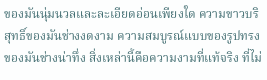ของมันนุ่มนวลและละเอียดอ่อนเพียงใด ความขาวบริสุทธิ์ของมันช่างงดงาม ความสมบูรณ์แบบของรูปทรงของมันช่างน่าทึ่ง สิ่งเหล่านี้คือความงามที่แท้จริง ที่ไม่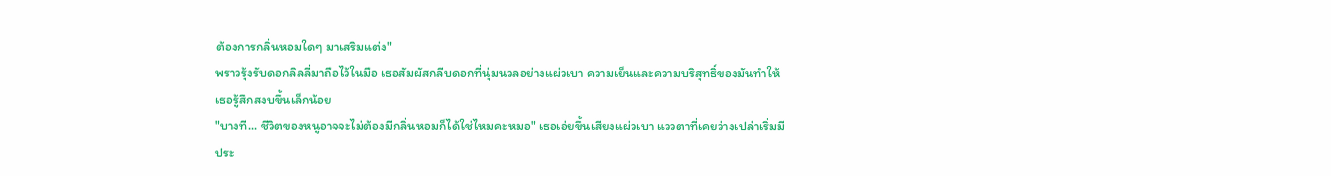ต้องการกลิ่นหอมใดๆ มาเสริมแต่ง"
พราวรุ้งรับดอกลิลลี่มาถือไว้ในมือ เธอสัมผัสกลีบดอกที่นุ่มนวลอย่างแผ่วเบา ความเย็นและความบริสุทธิ์ของมันทำให้เธอรู้สึกสงบขึ้นเล็กน้อย
"บางที... ชีวิตของหนูอาจจะไม่ต้องมีกลิ่นหอมก็ได้ใช่ไหมคะหมอ" เธอเอ่ยขึ้นเสียงแผ่วเบา แววตาที่เคยว่างเปล่าเริ่มมีประ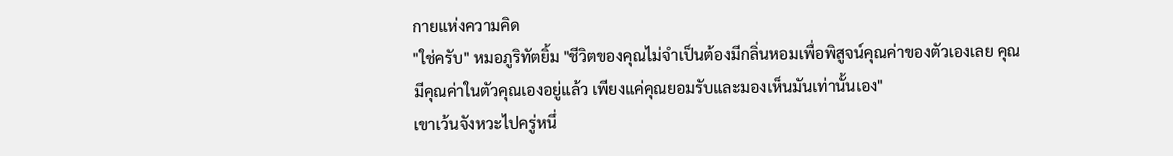กายแห่งความคิด
"ใช่ครับ" หมอภูริทัตยิ้ม "ชีวิตของคุณไม่จำเป็นต้องมีกลิ่นหอมเพื่อพิสูจน์คุณค่าของตัวเองเลย คุณมีคุณค่าในตัวคุณเองอยู่แล้ว เพียงแค่คุณยอมรับและมองเห็นมันเท่านั้นเอง"
เขาเว้นจังหวะไปครู่หนึ่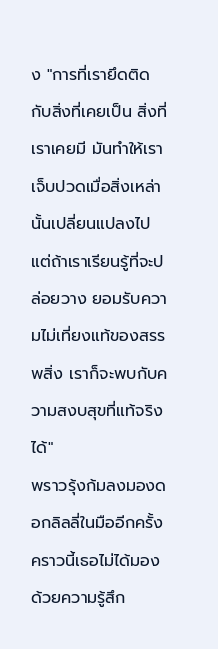ง "การที่เรายึดติดกับสิ่งที่เคยเป็น สิ่งที่เราเคยมี มันทำให้เราเจ็บปวดเมื่อสิ่งเหล่านั้นเปลี่ยนแปลงไป แต่ถ้าเราเรียนรู้ที่จะปล่อยวาง ยอมรับความไม่เที่ยงแท้ของสรรพสิ่ง เราก็จะพบกับความสงบสุขที่แท้จริงได้"
พราวรุ้งก้มลงมองดอกลิลลี่ในมืออีกครั้ง คราวนี้เธอไม่ได้มองด้วยความรู้สึก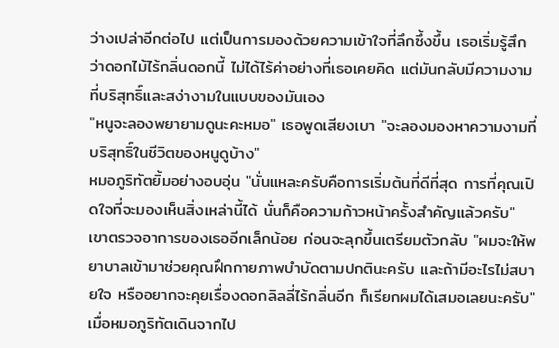ว่างเปล่าอีกต่อไป แต่เป็นการมองด้วยความเข้าใจที่ลึกซึ้งขึ้น เธอเริ่มรู้สึกว่าดอกไม้ไร้กลิ่นดอกนี้ ไม่ได้ไร้ค่าอย่างที่เธอเคยคิด แต่มันกลับมีความงามที่บริสุทธิ์และสง่างามในแบบของมันเอง
"หนูจะลองพยายามดูนะคะหมอ" เธอพูดเสียงเบา "จะลองมองหาความงามที่บริสุทธิ์ในชีวิตของหนูดูบ้าง"
หมอภูริทัตยิ้มอย่างอบอุ่น "นั่นแหละครับคือการเริ่มต้นที่ดีที่สุด การที่คุณเปิดใจที่จะมองเห็นสิ่งเหล่านี้ได้ นั่นก็คือความก้าวหน้าครั้งสำคัญแล้วครับ"
เขาตรวจอาการของเธออีกเล็กน้อย ก่อนจะลุกขึ้นเตรียมตัวกลับ "ผมจะให้พยาบาลเข้ามาช่วยคุณฝึกกายภาพบำบัดตามปกตินะครับ และถ้ามีอะไรไม่สบายใจ หรืออยากจะคุยเรื่องดอกลิลลี่ไร้กลิ่นอีก ก็เรียกผมได้เสมอเลยนะครับ"
เมื่อหมอภูริทัตเดินจากไป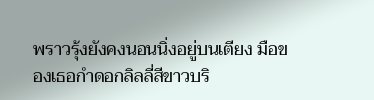พราวรุ้งยังคงนอนนิ่งอยู่บนเตียง มือของเธอกำดอกลิลลี่สีขาวบริ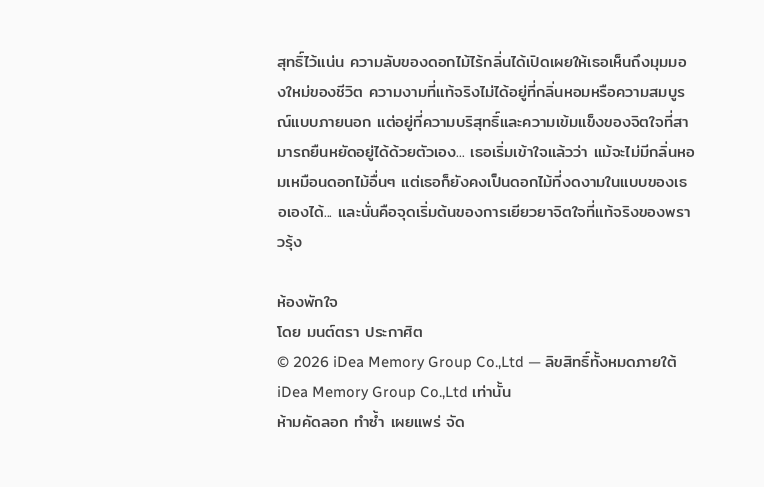สุทธิ์ไว้แน่น ความลับของดอกไม้ไร้กลิ่นได้เปิดเผยให้เธอเห็นถึงมุมมองใหม่ของชีวิต ความงามที่แท้จริงไม่ได้อยู่ที่กลิ่นหอมหรือความสมบูรณ์แบบภายนอก แต่อยู่ที่ความบริสุทธิ์และความเข้มแข็งของจิตใจที่สามารถยืนหยัดอยู่ได้ด้วยตัวเอง... เธอเริ่มเข้าใจแล้วว่า แม้จะไม่มีกลิ่นหอมเหมือนดอกไม้อื่นๆ แต่เธอก็ยังคงเป็นดอกไม้ที่งดงามในแบบของเธอเองได้... และนั่นคือจุดเริ่มต้นของการเยียวยาจิตใจที่แท้จริงของพราวรุ้ง

ห้องพักใจ
โดย มนต์ตรา ประกาศิต
© 2026 iDea Memory Group Co.,Ltd — ลิขสิทธิ์ทั้งหมดภายใต้ iDea Memory Group Co.,Ltd เท่านั้น
ห้ามคัดลอก ทำซ้ำ เผยแพร่ จัด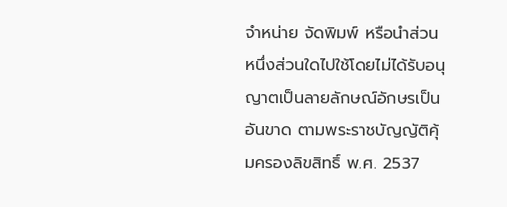จำหน่าย จัดพิมพ์ หรือนำส่วนหนึ่งส่วนใดไปใช้โดยไม่ได้รับอนุญาตเป็นลายลักษณ์อักษรเป็นอันขาด ตามพระราชบัญญัติคุ้มครองลิขสิทธิ์ พ.ศ. 2537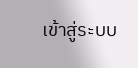เข้าสู่ระบบ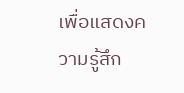เพื่อแสดงความรู้สึก